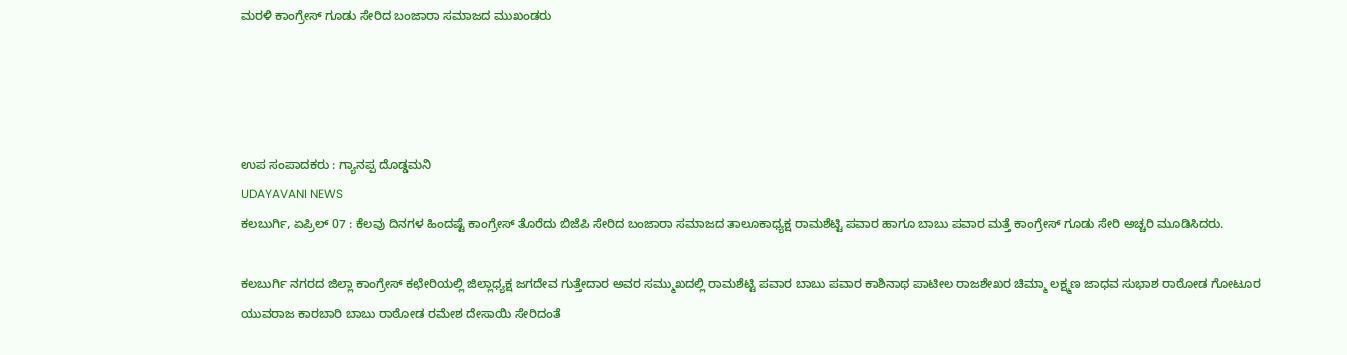ಮರಳಿ ಕಾಂಗ್ರೇಸ್ ಗೂಡು ಸೇರಿದ ಬಂಜಾರಾ ಸಮಾಜದ ಮುಖಂಡರು




ಉಪ ಸಂಪಾದಕರು : ಗ್ಯಾನಪ್ಪ ದೊಡ್ಡಮನಿ
UDAYAVANI NEWS
ಕಲಬುರ್ಗಿ, ಏಪ್ರಿಲ್ 07 : ಕೆಲವು ದಿನಗಳ ಹಿಂದಷ್ಟೆ ಕಾಂಗ್ರೇಸ್ ತೊರೆದು ಬಿಜೆಪಿ ಸೇರಿದ ಬಂಜಾರಾ ಸಮಾಜದ ತಾಲೂಕಾಧ್ಯಕ್ಷ ರಾಮಶೆಟ್ಟಿ ಪವಾರ ಹಾಗೂ ಬಾಬು ಪವಾರ ಮತ್ತೆ ಕಾಂಗ್ರೇಸ್ ಗೂಡು ಸೇರಿ ಅಚ್ಚರಿ ಮೂಡಿಸಿದರು.

ಕಲಬುರ್ಗಿ ನಗರದ ಜಿಲ್ಲಾ ಕಾಂಗ್ರೇಸ್ ಕಛೇರಿಯಲ್ಲಿ ಜಿಲ್ಲಾಧ್ಯಕ್ಷ ಜಗದೇವ ಗುತ್ತೇದಾರ ಅವರ ಸಮ್ಮುಖದಲ್ಲಿ ರಾಮಶೆಟ್ಟಿ ಪವಾರ ಬಾಬು ಪವಾರ ಕಾಶಿನಾಥ ಪಾಟೀಲ ರಾಜಶೇಖರ ಚಿಮ್ಮಾ ಲಕ್ಷ್ಮಣ ಜಾಧವ ಸುಭಾಶ ರಾಠೋಡ ಗೋಟೂರ ಯುವರಾಜ ಕಾರಬಾರಿ ಬಾಬು ರಾಠೋಡ ರಮೇಶ ದೇಸಾಯಿ ಸೇರಿದಂತೆ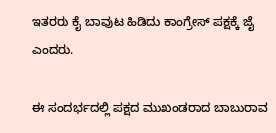ಇತರರು ಕೈ ಬಾವುಟ ಹಿಡಿದು ಕಾಂಗ್ರೇಸ್ ಪಕ್ಷಕ್ಕೆ ಜೈ ಎಂದರು.

ಈ ಸಂದರ್ಭದಲ್ಲಿ ಪಕ್ಷದ ಮುಖಂಡರಾದ ಬಾಬುರಾವ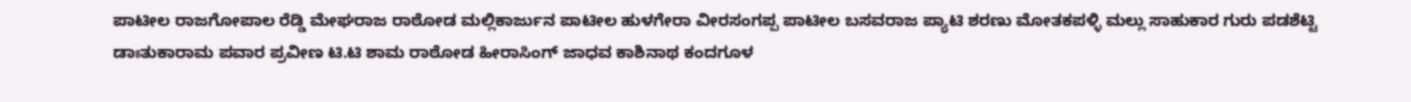ಪಾಟೀಲ ರಾಜಗೋಪಾಲ ರೆಡ್ಡಿ ಮೇಘರಾಜ ರಾಠೋಡ ಮಲ್ಲಿಕಾರ್ಜುನ ಪಾಟೀಲ ಹುಳಗೇರಾ ವೀರಸಂಗಪ್ಪ ಪಾಟೀಲ ಬಸವರಾಜ ಪ್ಯಾಟಿ ಶರಣು ಮೋತಕಪಳ್ಳಿ ಮಲ್ಲು ಸಾಹುಕಾರ ಗುರು ಪಡಶೆಟ್ಟಿ ಡಾಃತುಕಾರಾಮ ಪವಾರ ಪ್ರವೀಣ ಟಿ.ಟಿ ಶಾಮ ರಾಠೋಡ ಹೀರಾಸಿಂಗ್ ಜಾಧವ ಕಾಶಿನಾಥ ಕಂದಗೂಳ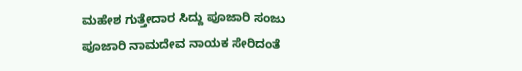ಮಹೇಶ ಗುತ್ತೇದಾರ ಸಿದ್ದು ಪೂಜಾರಿ ಸಂಜು ಪೂಜಾರಿ ನಾಮದೇವ ನಾಯಕ ಸೇರಿದಂತೆ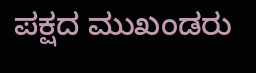ಪಕ್ಷದ ಮುಖಂಡರು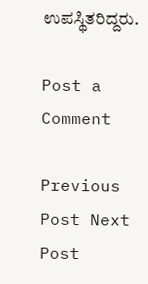ಉಪಸ್ಥಿತರಿದ್ದರು.

Post a Comment

Previous Post Next Post